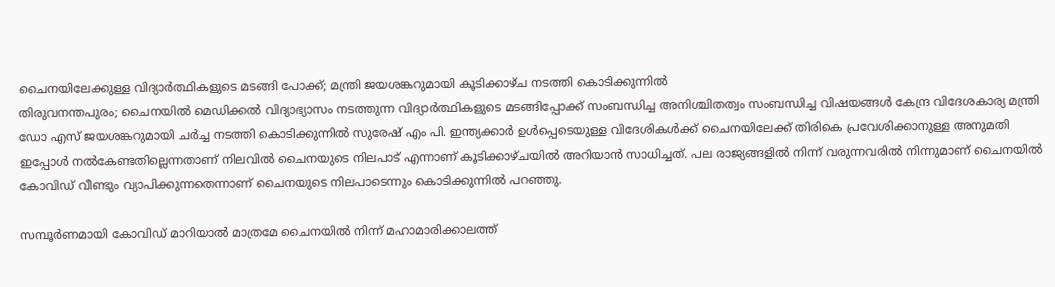ചൈനയിലേക്കുള്ള വിദ്യാർത്ഥികളുടെ മടങ്ങി പോക്ക്; മന്ത്രി ജയശങ്കറുമായി കൂടിക്കാഴ്ച നടത്തി കൊടിക്കുന്നിൽ
തിരുവനന്തപുരം; ചൈനയിൽ മെഡിക്കൽ വിദ്യാഭ്യാസം നടത്തുന്ന വിദ്യാർത്ഥികളുടെ മടങ്ങിപ്പോക്ക് സംബന്ധിച്ച അനിശ്ചിതത്വം സംബന്ധിച്ച വിഷയങ്ങൾ കേന്ദ്ര വിദേശകാര്യ മന്ത്രി ഡോ എസ് ജയശങ്കറുമായി ചർച്ച നടത്തി കൊടിക്കുന്നിൽ സുരേഷ് എം പി. ഇന്ത്യക്കാർ ഉൾപ്പെടെയുള്ള വിദേശികൾക്ക് ചൈനയിലേക്ക് തിരികെ പ്രവേശിക്കാനുള്ള അനുമതി ഇപ്പോൾ നൽകേണ്ടതില്ലെന്നതാണ് നിലവിൽ ചൈനയുടെ നിലപാട് എന്നാണ് കൂടിക്കാഴ്ചയിൽ അറിയാൻ സാധിച്ചത്. പല രാജ്യങ്ങളിൽ നിന്ന് വരുന്നവരിൽ നിന്നുമാണ് ചൈനയിൽ കോവിഡ് വീണ്ടും വ്യാപിക്കുന്നതെന്നാണ് ചൈനയുടെ നിലപാടെന്നും കൊടിക്കുന്നിൽ പറഞ്ഞു.

സമ്പൂർണമായി കോവിഡ് മാറിയാൽ മാത്രമേ ചൈനയിൽ നിന്ന് മഹാമാരിക്കാലത്ത്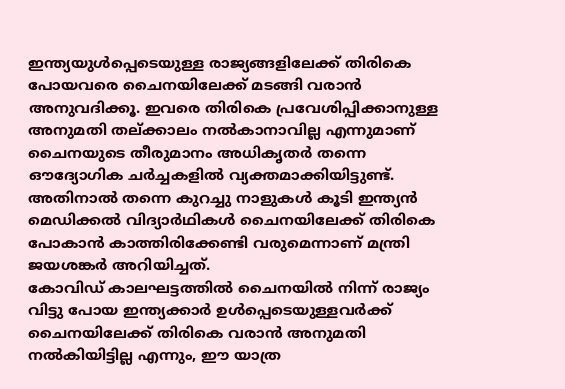ഇന്ത്യയുൾപ്പെടെയുള്ള രാജ്യങ്ങളിലേക്ക് തിരികെ പോയവരെ ചൈനയിലേക്ക് മടങ്ങി വരാൻ അനുവദിക്കൂ. ഇവരെ തിരികെ പ്രവേശിപ്പിക്കാനുള്ള അനുമതി തല്ക്കാലം നൽകാനാവില്ല എന്നുമാണ് ചൈനയുടെ തീരുമാനം അധികൃതർ തന്നെ ഔദ്യോഗിക ചർച്ചകളിൽ വ്യക്തമാക്കിയിട്ടുണ്ട്. അതിനാൽ തന്നെ കുറച്ചു നാളുകൾ കൂടി ഇന്ത്യൻ മെഡിക്കൽ വിദ്യാർഥികൾ ചൈനയിലേക്ക് തിരികെ പോകാൻ കാത്തിരിക്കേണ്ടി വരുമെന്നാണ് മന്ത്രി ജയശങ്കർ അറിയിച്ചത്.
കോവിഡ് കാലഘട്ടത്തിൽ ചൈനയിൽ നിന്ന് രാജ്യം വിട്ടു പോയ ഇന്ത്യക്കാർ ഉൾപ്പെടെയുള്ളവർക്ക് ചൈനയിലേക്ക് തിരികെ വരാൻ അനുമതി നൽകിയിട്ടില്ല എന്നും, ഈ യാത്ര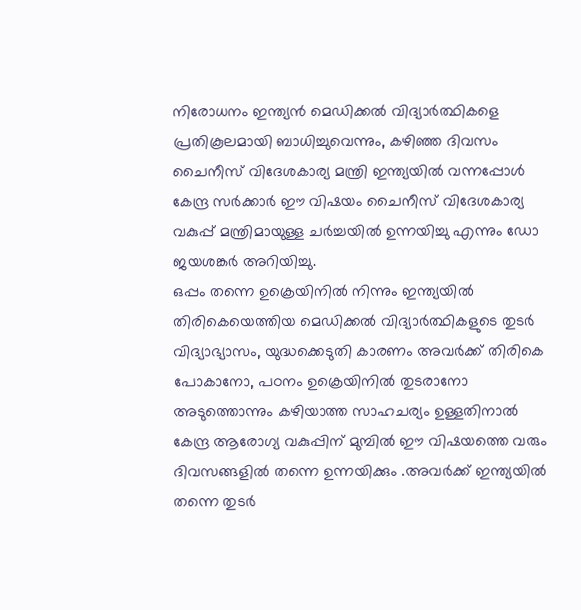നിരോധനം ഇന്ത്യൻ മെഡിക്കൽ വിദ്യാർത്ഥികളെ പ്രതികൂലമായി ബാധിച്ചുവെന്നും, കഴിഞ്ഞ ദിവസം ചൈനീസ് വിദേശകാര്യ മന്ത്രി ഇന്ത്യയിൽ വന്നപ്പോൾ കേന്ദ്ര സർക്കാർ ഈ വിഷയം ചൈനീസ് വിദേശകാര്യ വകുപ്പ് മന്ത്രിമായുള്ള ചർച്ചയിൽ ഉന്നയിച്ചു എന്നും ഡോ ജയശങ്കർ അറിയിച്ചു.
ഒപ്പം തന്നെ ഉക്രെയിനിൽ നിന്നും ഇന്ത്യയിൽ തിരികെയെത്തിയ മെഡിക്കൽ വിദ്യാർത്ഥികളുടെ തുടർ വിദ്യാഭ്യാസം, യുദ്ധക്കെടുതി കാരണം അവർക്ക് തിരികെ പോകാനോ, പഠനം ഉക്രെയിനിൽ തുടരാനോ അടുത്തൊന്നും കഴിയാത്ത സാഹചര്യം ഉള്ളതിനാൽ കേന്ദ്ര ആരോഗ്യ വകുപ്പിന് മുമ്പിൽ ഈ വിഷയത്തെ വരും ദിവസങ്ങളിൽ തന്നെ ഉന്നയിക്കും .അവർക്ക് ഇന്ത്യയിൽ തന്നെ തുടർ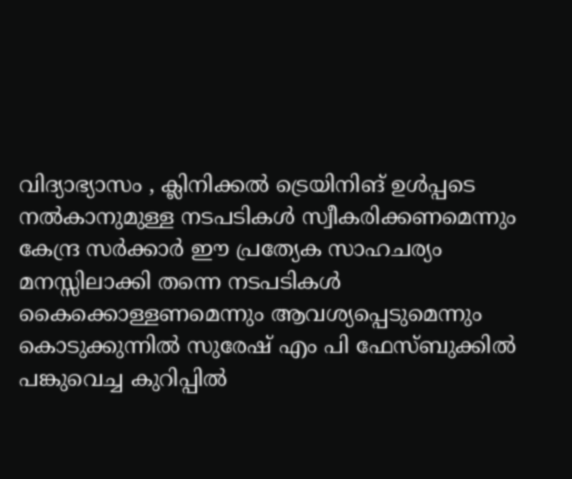വിദ്യാഭ്യാസം , ക്ലിനിക്കൽ ട്രെയിനിങ് ഉൾപ്പടെ നൽകാനുമുള്ള നടപടികൾ സ്വീകരിക്കണമെന്നും കേന്ദ്ര സർക്കാർ ഈ പ്രത്യേക സാഹചര്യം മനസ്സിലാക്കി തന്നെ നടപടികൾ കൈക്കൊള്ളണമെന്നും ആവശ്യപ്പെടുമെന്നും കൊടുക്കുന്നിൽ സുരേഷ് എം പി ഫേസ്ബുക്കിൽ പങ്കുവെച്ച കുറിപ്പിൽ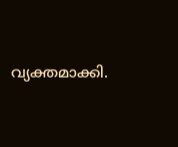വ്യക്തമാക്കി.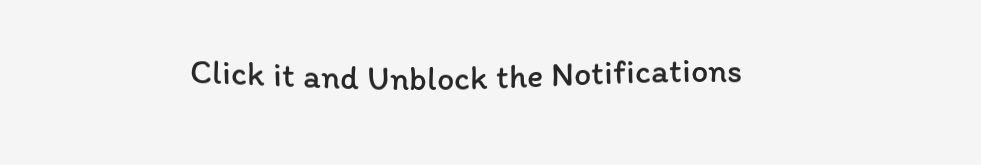Click it and Unblock the Notifications